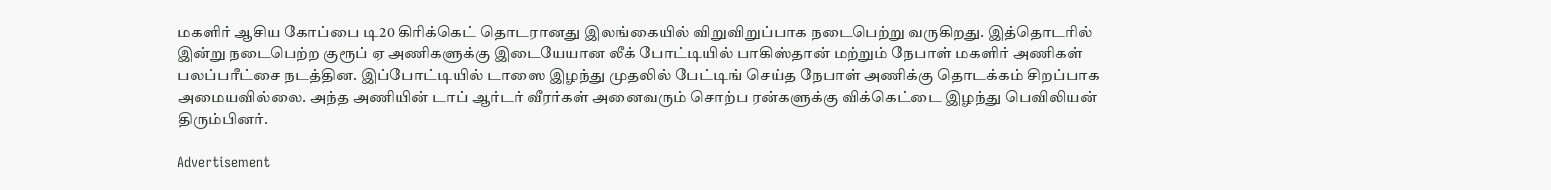மகளிர் ஆசிய கோப்பை டி20 கிரிக்கெட் தொடரானது இலங்கையில் விறுவிறுப்பாக நடைபெற்று வருகிறது. இத்தொடரில் இன்று நடைபெற்ற குரூப் ஏ அணிகளுக்கு இடையேயான லீக் போட்டியில் பாகிஸ்தான் மற்றும் நேபாள் மகளிர் அணிகள் பலப்பரீட்சை நடத்தின. இப்போட்டியில் டாஸை இழந்து முதலில் பேட்டிங் செய்த நேபாள் அணிக்கு தொடக்கம் சிறப்பாக அமையவில்லை. அந்த அணியின் டாப் ஆர்டர் வீரர்கள் அனைவரும் சொற்ப ரன்களுக்கு விக்கெட்டை இழந்து பெவிலியன் திரும்பினர்.

Advertisement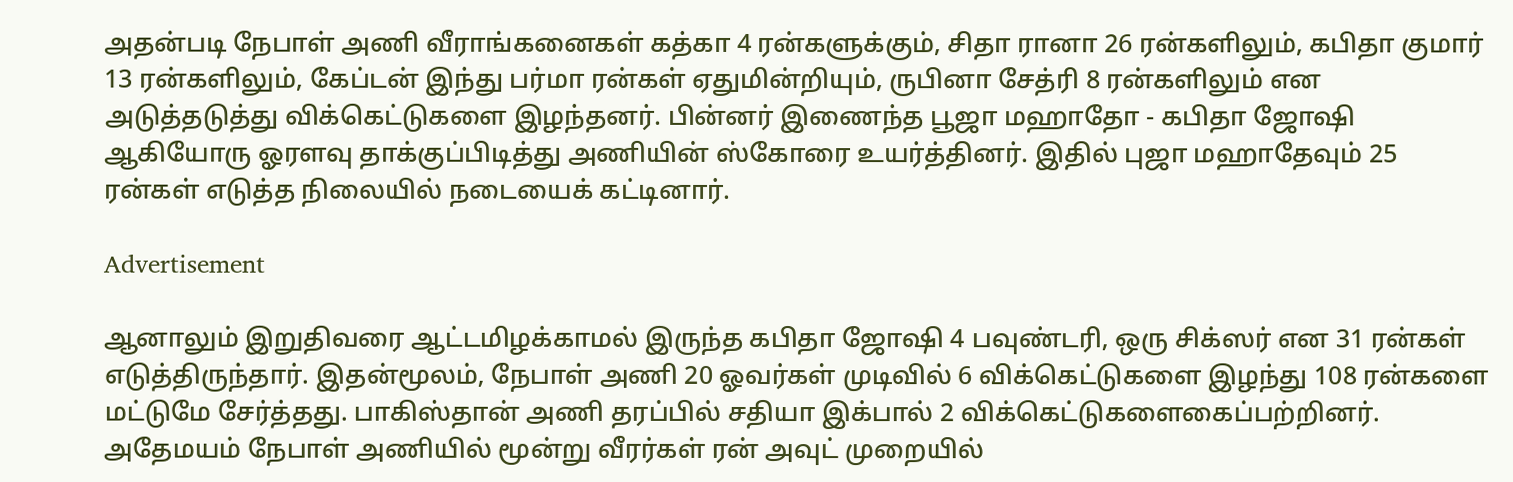அதன்படி நேபாள் அணி வீராங்கனைகள் கத்கா 4 ரன்களுக்கும், சிதா ரானா 26 ரன்களிலும், கபிதா குமார் 13 ரன்களிலும், கேப்டன் இந்து பர்மா ரன்கள் ஏதுமின்றியும், ருபினா சேத்ரி 8 ரன்களிலும் என அடுத்தடுத்து விக்கெட்டுகளை இழந்தனர். பின்னர் இணைந்த பூஜா மஹாதோ - கபிதா ஜோஷி ஆகியோரு ஓரளவு தாக்குப்பிடித்து அணியின் ஸ்கோரை உயர்த்தினர். இதில் புஜா மஹாதேவும் 25 ரன்கள் எடுத்த நிலையில் நடையைக் கட்டினார்.

Advertisement

ஆனாலும் இறுதிவரை ஆட்டமிழக்காமல் இருந்த கபிதா ஜோஷி 4 பவுண்டரி, ஒரு சிக்ஸர் என 31 ரன்கள் எடுத்திருந்தார். இதன்மூலம், நேபாள் அணி 20 ஓவர்கள் முடிவில் 6 விக்கெட்டுகளை இழந்து 108 ரன்களை மட்டுமே சேர்த்தது. பாகிஸ்தான் அணி தரப்பில் சதியா இக்பால் 2 விக்கெட்டுகளைகைப்பற்றினர். அதேமயம் நேபாள் அணியில் மூன்று வீரர்கள் ரன் அவுட் முறையில்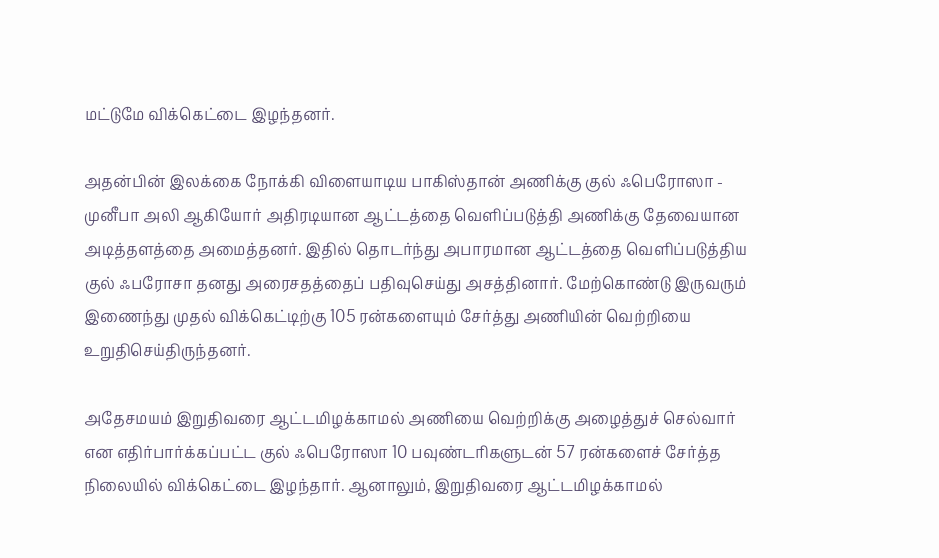மட்டுமே விக்கெட்டை இழந்தனர்.

அதன்பின் இலக்கை நோக்கி விளையாடிய பாகிஸ்தான் அணிக்கு குல் ஃபெரோஸா - முனீபா அலி ஆகியோர் அதிரடியான ஆட்டத்தை வெளிப்படுத்தி அணிக்கு தேவையான அடித்தளத்தை அமைத்தனர். இதில் தொடர்ந்து அபாரமான ஆட்டத்தை வெளிப்படுத்திய குல் ஃபரோசா தனது அரைசதத்தைப் பதிவுசெய்து அசத்தினார். மேற்கொண்டு இருவரும் இணைந்து முதல் விக்கெட்டிற்கு 105 ரன்களையும் சேர்த்து அணியின் வெற்றியை உறுதிசெய்திருந்தனர்.

அதேசமயம் இறுதிவரை ஆட்டமிழக்காமல் அணியை வெற்றிக்கு அழைத்துச் செல்வார் என எதிர்பார்க்கப்பட்ட குல் ஃபெரோஸா 10 பவுண்டரிகளுடன் 57 ரன்களைச் சேர்த்த நிலையில் விக்கெட்டை இழந்தார். ஆனாலும், இறுதிவரை ஆட்டமிழக்காமல்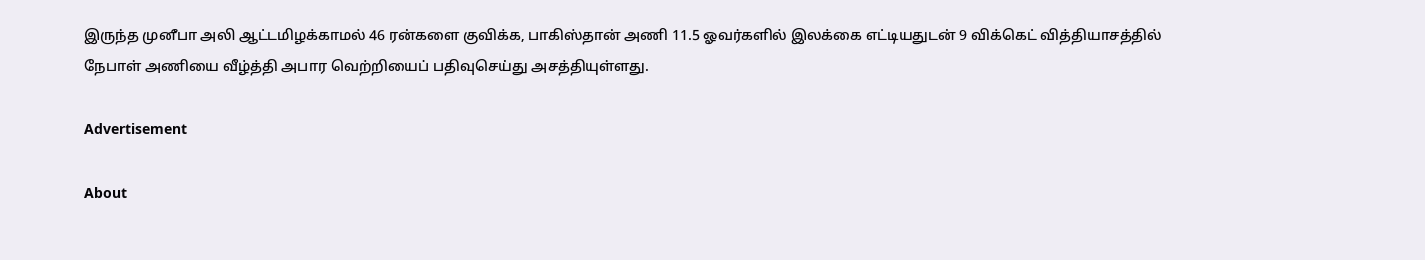இருந்த முனீபா அலி ஆட்டமிழக்காமல் 46 ரன்களை குவிக்க, பாகிஸ்தான் அணி 11.5 ஓவர்களில் இலக்கை எட்டியதுடன் 9 விக்கெட் வித்தியாசத்தில் நேபாள் அணியை வீழ்த்தி அபார வெற்றியைப் பதிவுசெய்து அசத்தியுள்ளது.

Advertisement

About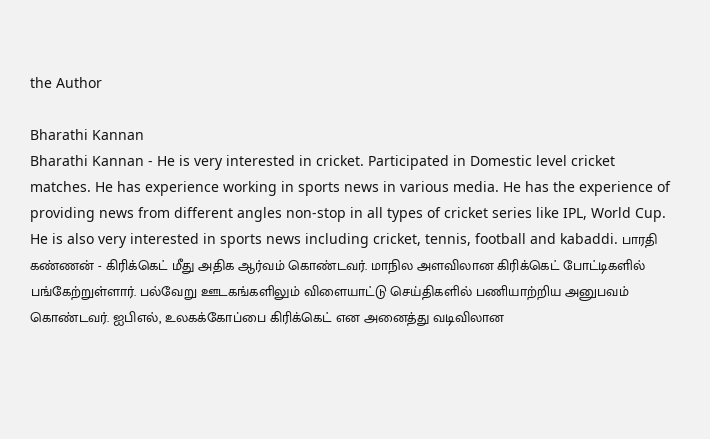the Author

Bharathi Kannan
Bharathi Kannan - He is very interested in cricket. Participated in Domestic level cricket matches. He has experience working in sports news in various media. He has the experience of providing news from different angles non-stop in all types of cricket series like IPL, World Cup. He is also very interested in sports news including cricket, tennis, football and kabaddi. பாரதி கண்ணன் - கிரிக்கெட் மீது அதிக ஆர்வம் கொண்டவர். மாநில அளவிலான கிரிக்கெட் போட்டிகளில் பங்கேற்றுள்ளார். பல்வேறு ஊடகங்களிலும் விளையாட்டு செய்திகளில் பணியாற்றிய அனுபவம் கொண்டவர். ஐபிஎல், உலகக்கோப்பை கிரிக்கெட் என அனைத்து வடிவிலான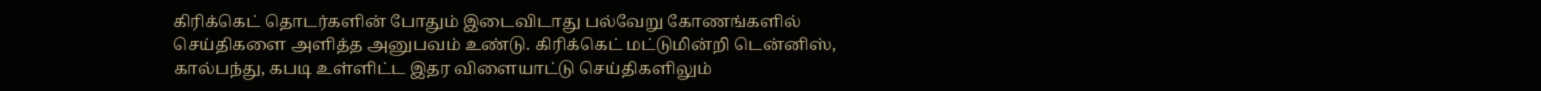கிரிக்கெட் தொடர்களின் போதும் இடைவிடாது பல்வேறு கோணங்களில் செய்திகளை அளித்த அனுபவம் உண்டு. கிரிக்கெட் மட்டுமின்றி டென்னிஸ், கால்பந்து, கபடி உள்ளிட்ட இதர விளையாட்டு செய்திகளிலும்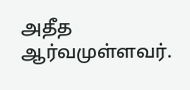அதீத ஆர்வமுள்ளவர்.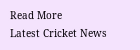Read More
Latest Cricket News